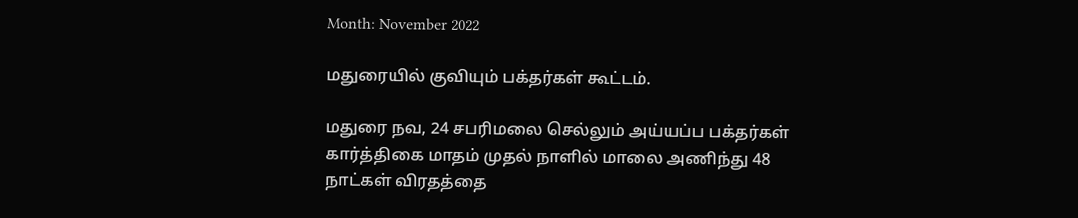Month: November 2022

மதுரையில் குவியும் பக்தர்கள் கூட்டம்.

மதுரை நவ, 24 சபரிமலை செல்லும் அய்யப்ப பக்தர்கள் கார்த்திகை மாதம் முதல் நாளில் மாலை அணிந்து 48 நாட்கள் விரதத்தை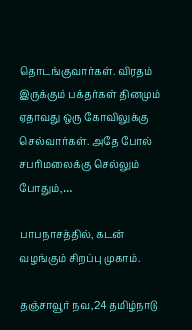தொடங்குவார்கள். விரதம் இருக்கும் பக்தர்கள் தினமும் ஏதாவது ஒரு கோவிலுக்கு செல்வார்கள். அதே போல் சபரிமலைக்கு செல்லும் போதும்,…

பாபநாசத்தில், கடன் வழங்கும் சிறப்பு முகாம்.

தஞ்சாவூர் நவ,24 தமிழ்நாடு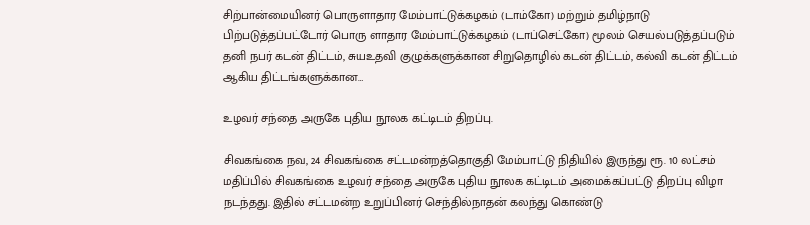சிற்பான்மையினர் பொருளாதார மேம்பாட்டுக்கழகம் (டாம்கோ) மற்றும் தமிழ்நாடு பிற்படுத்தப்பட்டோர் பொரு ளாதார மேம்பாட்டுக்கழகம் (டாப்செட்கோ) மூலம் செயல்படுத்தப்படும் தனி நபர் கடன் திட்டம், சுயஉதவி குழுக்களுக்கான சிறுதொழில் கடன் திட்டம், கல்வி கடன் திட்டம் ஆகிய திட்டங்களுக்கான…

உழவர் சந்தை அருகே புதிய நூலக கட்டிடம் திறப்பு.

சிவகங்கை நவ, 24 சிவகங்கை சட்டமன்றத்தொகுதி மேம்பாட்டு நிதியில் இருந்து ரூ. 10 லட்சம் மதிப்பில் சிவகங்கை உழவர் சந்தை அருகே புதிய நூலக கட்டிடம் அமைக்கப்பட்டு திறப்பு விழா நடந்தது. இதில் சட்டமன்ற உறுப்பினர் செந்தில்நாதன் கலந்து கொண்டு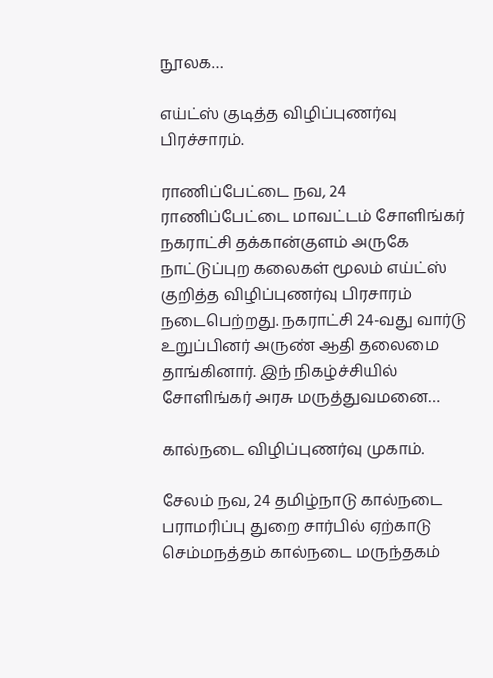நூலக…

எய்ட்ஸ் குடித்த விழிப்புணர்வு பிரச்சாரம்.

ராணிப்பேட்டை நவ, 24 ராணிப்பேட்டை மாவட்டம் சோளிங்கர் நகராட்சி தக்கான்குளம் அருகே நாட்டுப்புற கலைகள் மூலம் எய்ட்ஸ் குறித்த விழிப்புணர்வு பிரசாரம் நடைபெற்றது. நகராட்சி 24-வது வார்டு உறுப்பினர் அருண் ஆதி தலைமை தாங்கினார். இந் நிகழ்ச்சியில் சோளிங்கர் அரசு மருத்துவமனை…

கால்நடை விழிப்புணர்வு முகாம்.

சேலம் நவ, 24 தமிழ்நாடு கால்நடை பராமரிப்பு துறை சார்பில் ஏற்காடு செம்மநத்தம் கால்நடை மருந்தகம்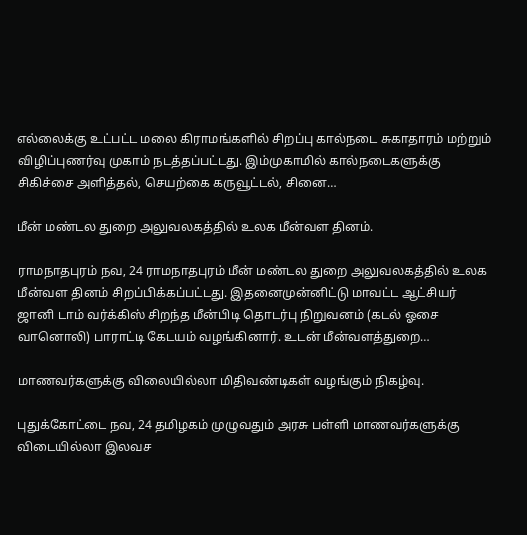எல்லைக்கு உட்பட்ட மலை கிராமங்களில் சிறப்பு கால்நடை சுகாதாரம் மற்றும் விழிப்புணர்வு முகாம் நடத்தப்பட்டது. இம்முகாமில் கால்நடைகளுக்கு சிகிச்சை அளித்தல், செயற்கை கருவூட்டல், சினை…

மீன் மண்டல துறை அலுவலகத்தில் உலக மீன்வள தினம்.

ராமநாதபுரம் நவ, 24 ராமநாதபுரம் மீன் மண்டல துறை அலுவலகத்தில் உலக மீன்வள தினம் சிறப்பிக்கப்பட்டது. இதனைமுன்னிட்டு மாவட்ட ஆட்சியர் ஜானி டாம் வர்க்கிஸ் சிறந்த மீன்பிடி தொடர்பு நிறுவனம் (கடல் ஓசை வானொலி) பாராட்டி கேடயம் வழங்கினார். உடன் மீன்வளத்துறை…

மாணவர்களுக்கு விலையில்லா மிதிவண்டிகள் வழங்கும் நிகழ்வு.

புதுக்கோட்டை நவ, 24 தமிழகம் முழுவதும் அரசு பள்ளி மாணவர்களுக்கு விடையில்லா இலவச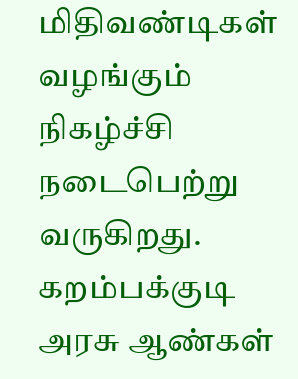மிதிவண்டிகள் வழங்கும் நிகழ்ச்சி நடைபெற்று வருகிறது. கறம்பக்குடி அரசு ஆண்கள்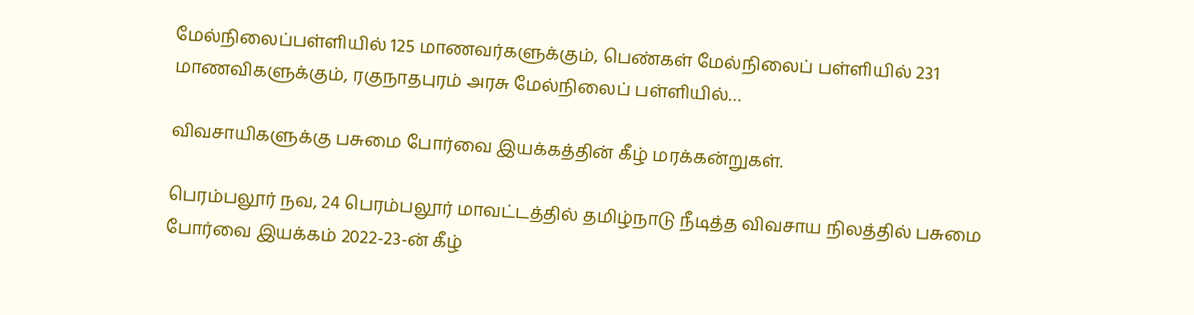மேல்நிலைப்பள்ளியில் 125 மாணவர்களுக்கும், பெண்கள் மேல்நிலைப் பள்ளியில் 231 மாணவிகளுக்கும், ரகுநாதபுரம் அரசு மேல்நிலைப் பள்ளியில்…

விவசாயிகளுக்கு பசுமை போர்வை இயக்கத்தின் கீழ் மரக்கன்றுகள்.

பெரம்பலூர் நவ, 24 பெரம்பலூர் மாவட்டத்தில் தமிழ்நாடு நீடித்த விவசாய நிலத்தில் பசுமை போர்வை இயக்கம் 2022-23-ன் கீழ்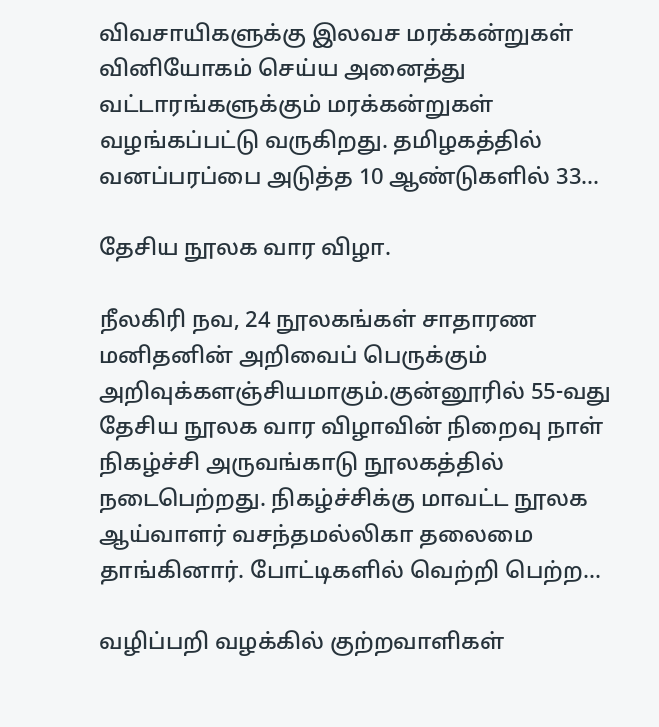விவசாயிகளுக்கு இலவச மரக்கன்றுகள் வினியோகம் செய்ய அனைத்து வட்டாரங்களுக்கும் மரக்கன்றுகள் வழங்கப்பட்டு வருகிறது. தமிழகத்தில் வனப்பரப்பை அடுத்த 10 ஆண்டுகளில் 33…

தேசிய நூலக வார விழா.

நீலகிரி நவ, 24 நூலகங்கள் சாதாரண மனிதனின் அறிவைப் பெருக்கும் அறிவுக்களஞ்சியமாகும்.குன்னூரில் 55-வது தேசிய நூலக வார விழாவின் நிறைவு நாள் நிகழ்ச்சி அருவங்காடு நூலகத்தில் நடைபெற்றது. நிகழ்ச்சிக்கு மாவட்ட நூலக ஆய்வாளர் வசந்தமல்லிகா தலைமை தாங்கினார். போட்டிகளில் வெற்றி பெற்ற…

வழிப்பறி வழக்கில் குற்றவாளிகள்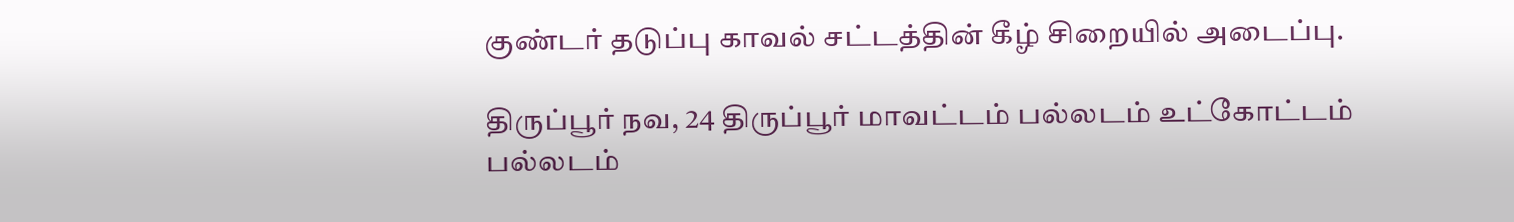குண்டர் தடுப்பு காவல் சட்டத்தின் கீழ் சிறையில் அடைப்பு.

திருப்பூர் நவ, 24 திருப்பூர் மாவட்டம் பல்லடம் உட்கோட்டம் பல்லடம்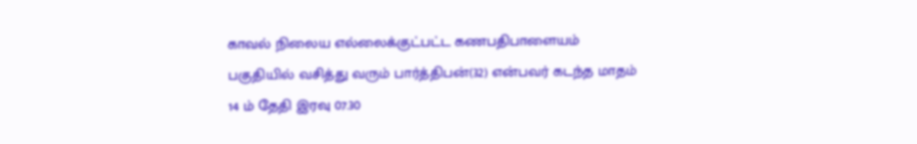காவல் நிலைய எல்லைக்குட்பட்ட கணபதிபாளையம் பகுதியில் வசித்து வரும் பார்த்திபன்(32) என்பவர் கடந்த மாதம் 14 ம் தேதி இரவு 07.30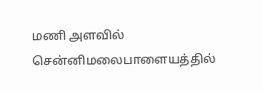மணி அளவில் சென்னிமலைபாளையத்தில்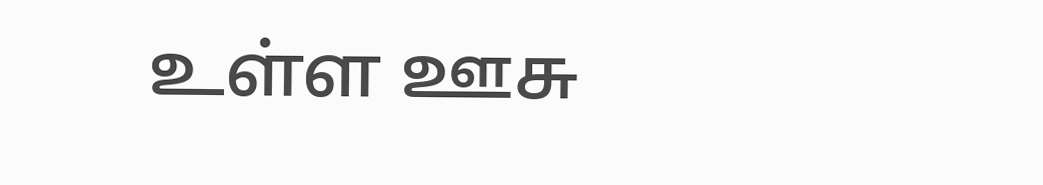உள்ள ஊசு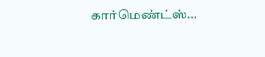கார்மெண்ட்ஸ்…